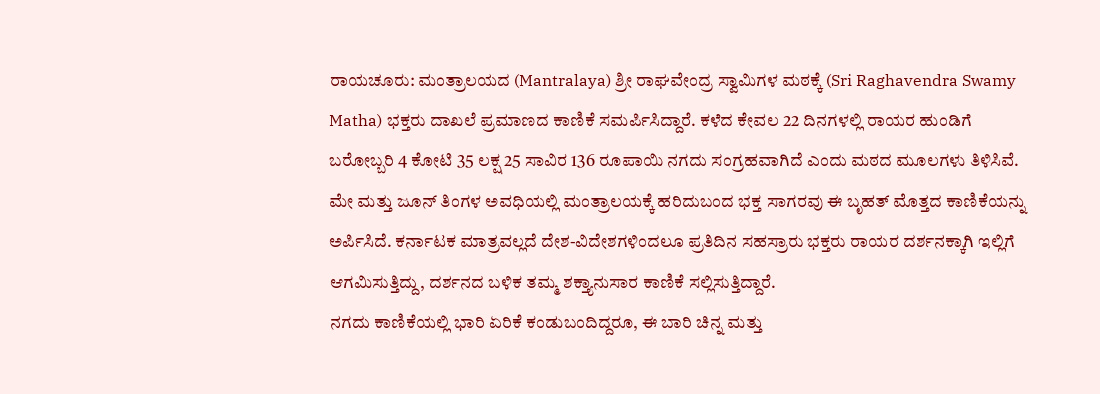ರಾಯಚೂರು: ಮಂತ್ರಾಲಯದ (Mantralaya) ಶ್ರೀ ರಾಘವೇಂದ್ರ ಸ್ವಾಮಿಗಳ ಮಠಕ್ಕೆ (Sri Raghavendra Swamy Matha) ಭಕ್ತರು ದಾಖಲೆ ಪ್ರಮಾಣದ ಕಾಣಿಕೆ ಸಮರ್ಪಿಸಿದ್ದಾರೆ. ಕಳೆದ ಕೇವಲ 22 ದಿನಗಳಲ್ಲಿ ರಾಯರ ಹುಂಡಿಗೆ ಬರೋಬ್ಬರಿ 4 ಕೋಟಿ 35 ಲಕ್ಷ 25 ಸಾವಿರ 136 ರೂಪಾಯಿ ನಗದು ಸಂಗ್ರಹವಾಗಿದೆ ಎಂದು ಮಠದ ಮೂಲಗಳು ತಿಳಿಸಿವೆ.
ಮೇ ಮತ್ತು ಜೂನ್ ತಿಂಗಳ ಅವಧಿಯಲ್ಲಿ ಮಂತ್ರಾಲಯಕ್ಕೆ ಹರಿದುಬಂದ ಭಕ್ತ ಸಾಗರವು ಈ ಬೃಹತ್ ಮೊತ್ತದ ಕಾಣಿಕೆಯನ್ನು ಅರ್ಪಿಸಿದೆ. ಕರ್ನಾಟಕ ಮಾತ್ರವಲ್ಲದೆ ದೇಶ-ವಿದೇಶಗಳಿಂದಲೂ ಪ್ರತಿದಿನ ಸಹಸ್ರಾರು ಭಕ್ತರು ರಾಯರ ದರ್ಶನಕ್ಕಾಗಿ ಇಲ್ಲಿಗೆ ಆಗಮಿಸುತ್ತಿದ್ದು, ದರ್ಶನದ ಬಳಿಕ ತಮ್ಮ ಶಕ್ತ್ಯಾನುಸಾರ ಕಾಣಿಕೆ ಸಲ್ಲಿಸುತ್ತಿದ್ದಾರೆ.
ನಗದು ಕಾಣಿಕೆಯಲ್ಲಿ ಭಾರಿ ಏರಿಕೆ ಕಂಡುಬಂದಿದ್ದರೂ, ಈ ಬಾರಿ ಚಿನ್ನ ಮತ್ತು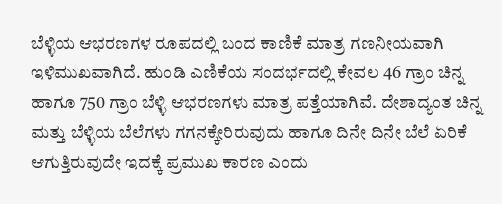ಬೆಳ್ಳಿಯ ಆಭರಣಗಳ ರೂಪದಲ್ಲಿ ಬಂದ ಕಾಣಿಕೆ ಮಾತ್ರ ಗಣನೀಯವಾಗಿ ಇಳಿಮುಖವಾಗಿದೆ. ಹುಂಡಿ ಎಣಿಕೆಯ ಸಂದರ್ಭದಲ್ಲಿ ಕೇವಲ 46 ಗ್ರಾಂ ಚಿನ್ನ ಹಾಗೂ 750 ಗ್ರಾಂ ಬೆಳ್ಳಿ ಆಭರಣಗಳು ಮಾತ್ರ ಪತ್ತೆಯಾಗಿವೆ. ದೇಶಾದ್ಯಂತ ಚಿನ್ನ ಮತ್ತು ಬೆಳ್ಳಿಯ ಬೆಲೆಗಳು ಗಗನಕ್ಕೇರಿರುವುದು ಹಾಗೂ ದಿನೇ ದಿನೇ ಬೆಲೆ ಏರಿಕೆ ಆಗುತ್ತಿರುವುದೇ ಇದಕ್ಕೆ ಪ್ರಮುಖ ಕಾರಣ ಎಂದು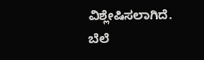ವಿಶ್ಲೇಷಿಸಲಾಗಿದೆ. ಬೆಲೆ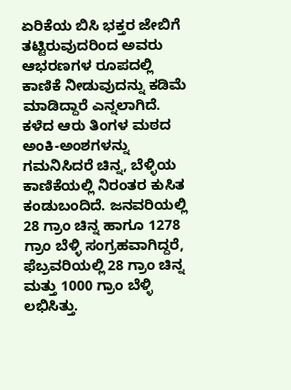ಏರಿಕೆಯ ಬಿಸಿ ಭಕ್ತರ ಜೇಬಿಗೆ ತಟ್ಟಿರುವುದರಿಂದ ಅವರು ಆಭರಣಗಳ ರೂಪದಲ್ಲಿ ಕಾಣಿಕೆ ನೀಡುವುದನ್ನು ಕಡಿಮೆ ಮಾಡಿದ್ದಾರೆ ಎನ್ನಲಾಗಿದೆ.
ಕಳೆದ ಆರು ತಿಂಗಳ ಮಠದ ಅಂಕಿ-ಅಂಶಗಳನ್ನು ಗಮನಿಸಿದರೆ ಚಿನ್ನ, ಬೆಳ್ಳಿಯ ಕಾಣಿಕೆಯಲ್ಲಿ ನಿರಂತರ ಕುಸಿತ ಕಂಡುಬಂದಿದೆ. ಜನವರಿಯಲ್ಲಿ 28 ಗ್ರಾಂ ಚಿನ್ನ ಹಾಗೂ 1278 ಗ್ರಾಂ ಬೆಳ್ಳಿ ಸಂಗ್ರಹವಾಗಿದ್ದರೆ, ಫೆಬ್ರವರಿಯಲ್ಲಿ 28 ಗ್ರಾಂ ಚಿನ್ನ ಮತ್ತು 1000 ಗ್ರಾಂ ಬೆಳ್ಳಿ ಲಭಿಸಿತ್ತು.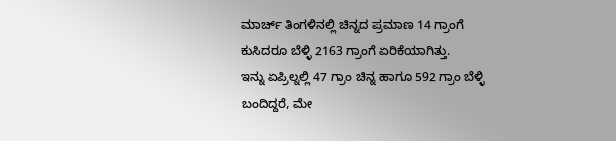ಮಾರ್ಚ್ ತಿಂಗಳಿನಲ್ಲಿ ಚಿನ್ನದ ಪ್ರಮಾಣ 14 ಗ್ರಾಂಗೆ ಕುಸಿದರೂ ಬೆಳ್ಳಿ 2163 ಗ್ರಾಂಗೆ ಏರಿಕೆಯಾಗಿತ್ತು.
ಇನ್ನು ಏಪ್ರಿಲ್ನಲ್ಲಿ 47 ಗ್ರಾಂ ಚಿನ್ನ ಹಾಗೂ 592 ಗ್ರಾಂ ಬೆಳ್ಳಿ ಬಂದಿದ್ದರೆ, ಮೇ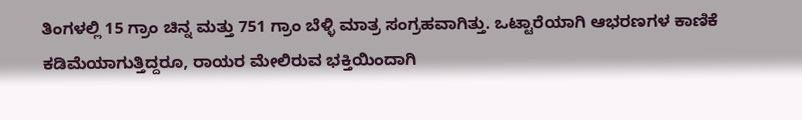ತಿಂಗಳಲ್ಲಿ 15 ಗ್ರಾಂ ಚಿನ್ನ ಮತ್ತು 751 ಗ್ರಾಂ ಬೆಳ್ಳಿ ಮಾತ್ರ ಸಂಗ್ರಹವಾಗಿತ್ತು. ಒಟ್ಟಾರೆಯಾಗಿ ಆಭರಣಗಳ ಕಾಣಿಕೆ ಕಡಿಮೆಯಾಗುತ್ತಿದ್ದರೂ, ರಾಯರ ಮೇಲಿರುವ ಭಕ್ತಿಯಿಂದಾಗಿ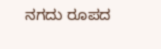ನಗದು ರೂಪದ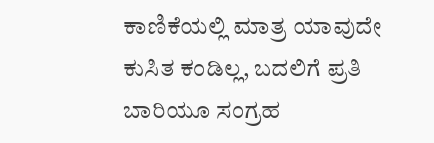ಕಾಣಿಕೆಯಲ್ಲಿ ಮಾತ್ರ ಯಾವುದೇ ಕುಸಿತ ಕಂಡಿಲ್ಲ, ಬದಲಿಗೆ ಪ್ರತಿ ಬಾರಿಯೂ ಸಂಗ್ರಹ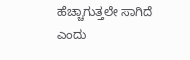ಹೆಚ್ಚಾಗುತ್ತಲೇ ಸಾಗಿದೆ ಎಂದು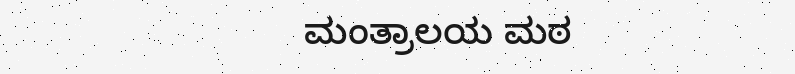ಮಂತ್ರಾಲಯ ಮಠ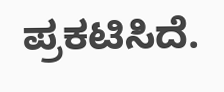ಪ್ರಕಟಿಸಿದೆ.